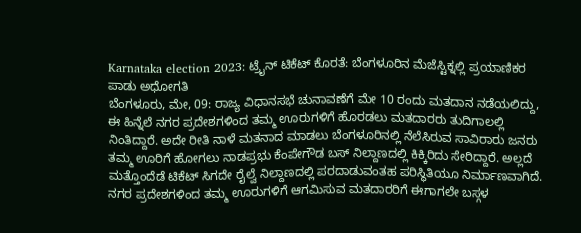Karnataka election 2023: ಟ್ರೈನ್ ಟಿಕೆಟ್ ಕೊರತೆ: ಬೆಂಗಳೂರಿನ ಮೆಜೆಸ್ಟಿಕ್ನಲ್ಲಿ ಪ್ರಯಾಣಿಕರ ಪಾಡು ಅಧೋಗತಿ
ಬೆಂಗಳೂರು, ಮೇ, 09: ರಾಜ್ಯ ವಿಧಾನಸಭೆ ಚುನಾವಣೆಗೆ ಮೇ 10 ರಂದು ಮತದಾನ ನಡೆಯಲಿದ್ದು, ಈ ಹಿನ್ನೆಲೆ ನಗರ ಪ್ರದೇಶಗಳಿಂದ ತಮ್ಮ ಊರುಗಳಿಗೆ ಹೊರಡಲು ಮತದಾರರು ತುದಿಗಾಲಲ್ಲಿ ನಿಂತಿದ್ದಾರೆ. ಅದೇ ರೀತಿ ನಾಳೆ ಮತನಾದ ಮಾಡಲು ಬೆಂಗಳೂರಿನಲ್ಲಿ ನೆಲೆಸಿರುವ ಸಾವಿರಾರು ಜನರು ತಮ್ಮ ಊರಿಗೆ ಹೋಗಲು ನಾಡಪ್ರಭು ಕೆಂಪೇಗೌಡ ಬಸ್ ನಿಲ್ದಾಣದಲ್ಲಿ ಕಿಕ್ಕಿರಿದು ಸೇರಿದ್ದಾರೆ. ಅಲ್ಲದೆ ಮತ್ತೊಂದೆಡೆ ಟಿಕೆಟ್ ಸಿಗದೇ ರೈಲ್ವೆ ನಿಲ್ದಾಣದಲ್ಲಿ ಪರದಾಡುವಂತಹ ಪರಿಸ್ಥಿತಿಯೂ ನಿರ್ಮಾಣವಾಗಿದೆ.
ನಗರ ಪ್ರದೇಶಗಳಿಂದ ತಮ್ಮ ಊರುಗಳಿಗೆ ಆಗಮಿಸುವ ಮತದಾರರಿಗೆ ಈಗಾಗಲೇ ಬಸ್ಗಳ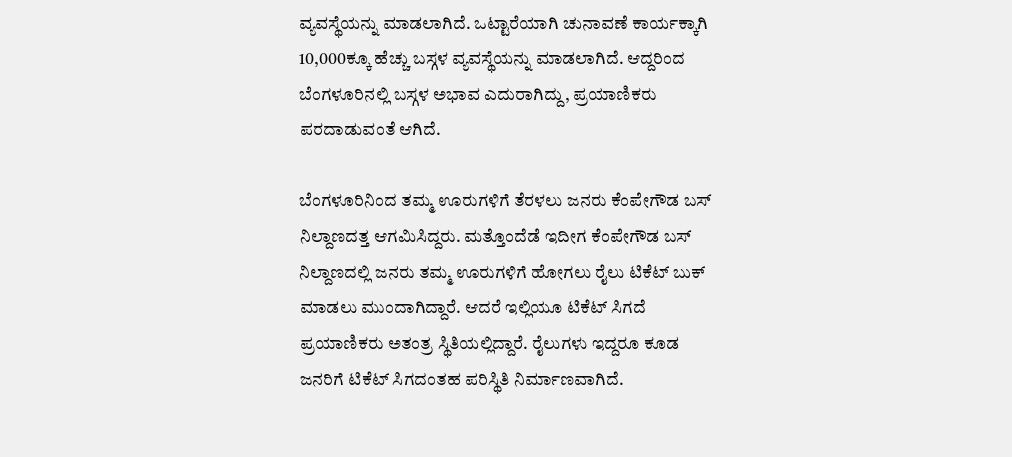ವ್ಯವಸ್ಥೆಯನ್ನು ಮಾಡಲಾಗಿದೆ. ಒಟ್ಟಾರೆಯಾಗಿ ಚುನಾವಣೆ ಕಾರ್ಯಕ್ಕಾಗಿ 10,000ಕ್ಕೂ ಹೆಚ್ಚು ಬಸ್ಗಳ ವ್ಯವಸ್ಥೆಯನ್ನು ಮಾಡಲಾಗಿದೆ. ಆದ್ದರಿಂದ ಬೆಂಗಳೂರಿನಲ್ಲಿ ಬಸ್ಗಳ ಅಭಾವ ಎದುರಾಗಿದ್ದು, ಪ್ರಯಾಣಿಕರು ಪರದಾಡುವಂತೆ ಆಗಿದೆ.

ಬೆಂಗಳೂರಿನಿಂದ ತಮ್ಮ ಊರುಗಳಿಗೆ ತೆರಳಲು ಜನರು ಕೆಂಪೇಗೌಡ ಬಸ್ ನಿಲ್ದಾಣದತ್ತ ಆಗಮಿಸಿದ್ದರು. ಮತ್ತೊಂದೆಡೆ ಇದೀಗ ಕೆಂಪೇಗೌಡ ಬಸ್ ನಿಲ್ದಾಣದಲ್ಲಿ ಜನರು ತಮ್ಮ ಊರುಗಳಿಗೆ ಹೋಗಲು ರೈಲು ಟಿಕೆಟ್ ಬುಕ್ ಮಾಡಲು ಮುಂದಾಗಿದ್ದಾರೆ. ಆದರೆ ಇಲ್ಲಿಯೂ ಟಿಕೆಟ್ ಸಿಗದೆ ಪ್ರಯಾಣಿಕರು ಅತಂತ್ರ ಸ್ಥಿತಿಯಲ್ಲಿದ್ದಾರೆ. ರೈಲುಗಳು ಇದ್ದರೂ ಕೂಡ ಜನರಿಗೆ ಟಿಕೆಟ್ ಸಿಗದಂತಹ ಪರಿಸ್ಥಿತಿ ನಿರ್ಮಾಣವಾಗಿದೆ.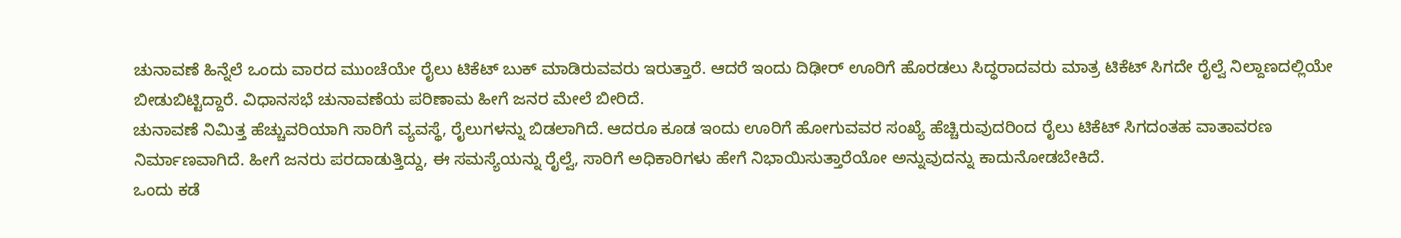ಚುನಾವಣೆ ಹಿನ್ನೆಲೆ ಒಂದು ವಾರದ ಮುಂಚೆಯೇ ರೈಲು ಟಿಕೆಟ್ ಬುಕ್ ಮಾಡಿರುವವರು ಇರುತ್ತಾರೆ. ಆದರೆ ಇಂದು ದಿಢೀರ್ ಊರಿಗೆ ಹೊರಡಲು ಸಿದ್ಧರಾದವರು ಮಾತ್ರ ಟಿಕೆಟ್ ಸಿಗದೇ ರೈಲ್ವೆ ನಿಲ್ದಾಣದಲ್ಲಿಯೇ ಬೀಡುಬಿಟ್ಟಿದ್ದಾರೆ. ವಿಧಾನಸಭೆ ಚುನಾವಣೆಯ ಪರಿಣಾಮ ಹೀಗೆ ಜನರ ಮೇಲೆ ಬೀರಿದೆ.
ಚುನಾವಣೆ ನಿಮಿತ್ತ ಹೆಚ್ಚುವರಿಯಾಗಿ ಸಾರಿಗೆ ವ್ಯವಸ್ಥೆ, ರೈಲುಗಳನ್ನು ಬಿಡಲಾಗಿದೆ. ಆದರೂ ಕೂಡ ಇಂದು ಊರಿಗೆ ಹೋಗುವವರ ಸಂಖ್ಯೆ ಹೆಚ್ಚಿರುವುದರಿಂದ ರೈಲು ಟಿಕೆಟ್ ಸಿಗದಂತಹ ವಾತಾವರಣ ನಿರ್ಮಾಣವಾಗಿದೆ. ಹೀಗೆ ಜನರು ಪರದಾಡುತ್ತಿದ್ದು, ಈ ಸಮಸ್ಯೆಯನ್ನು ರೈಲ್ವೆ, ಸಾರಿಗೆ ಅಧಿಕಾರಿಗಳು ಹೇಗೆ ನಿಭಾಯಿಸುತ್ತಾರೆಯೋ ಅನ್ನುವುದನ್ನು ಕಾದುನೋಡಬೇಕಿದೆ.
ಒಂದು ಕಡೆ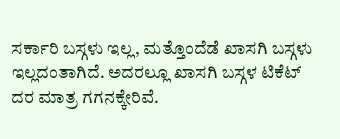ಸರ್ಕಾರಿ ಬಸ್ಗಳು ಇಲ್ಲ, ಮತ್ತೊಂದೆಡೆ ಖಾಸಗಿ ಬಸ್ಗಳು ಇಲ್ಲದಂತಾಗಿದೆ. ಅದರಲ್ಲೂ ಖಾಸಗಿ ಬಸ್ಗಳ ಟಿಕೆಟ್ ದರ ಮಾತ್ರ ಗಗನಕ್ಕೇರಿವೆ.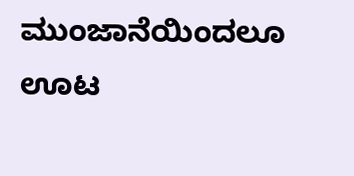ಮುಂಜಾನೆಯಿಂದಲೂ ಊಟ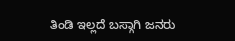ತಿಂಡಿ ಇಲ್ಲದೆ ಬಸ್ಗಾಗಿ ಜನರು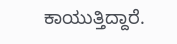ಕಾಯುತ್ತಿದ್ದಾರೆ.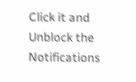Click it and Unblock the Notifications